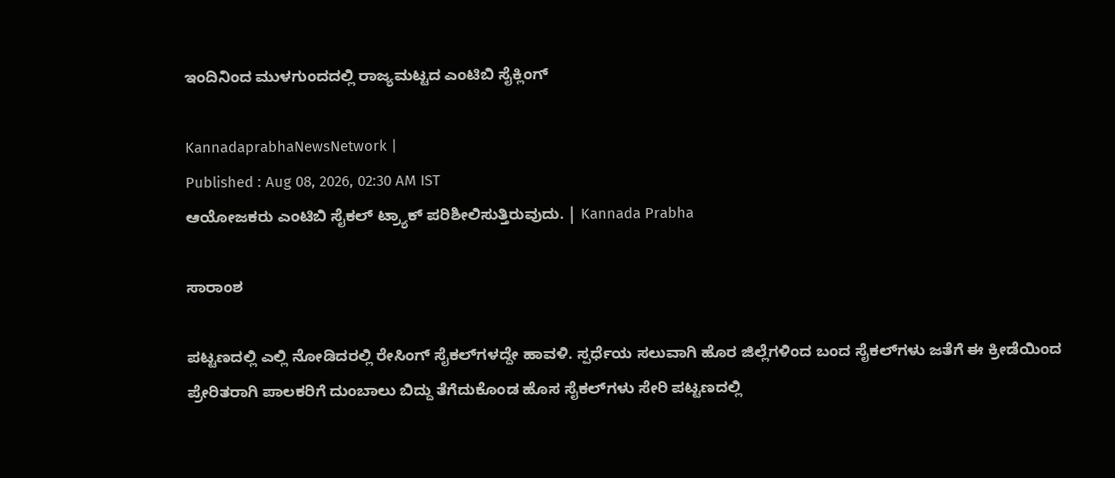ಇಂದಿನಿಂದ ಮುಳಗುಂದದಲ್ಲಿ ರಾಜ್ಯಮಟ್ಟದ ಎಂಟಿಬಿ ಸೈಕ್ಲಿಂಗ್‌

KannadaprabhaNewsNetwork |
Published : Aug 08, 2026, 02:30 AM IST
ಆಯೋಜಕರು ಎಂಟಿಬಿ ಸೈಕಲ್ ಟ್ರ್ಯಾಕ್‌ ಪರಿಶೀಲಿಸುತ್ತಿರುವುದು. | Kannada Prabha

ಸಾರಾಂಶ

ಪಟ್ಟಣದಲ್ಲಿ ಎಲ್ಲಿ ನೋಡಿದರಲ್ಲಿ ರೇಸಿಂಗ್‌ ಸೈಕಲ್‌ಗಳದ್ದೇ ಹಾವಳಿ. ಸ್ಪರ್ಧೆಯ ಸಲುವಾಗಿ ಹೊರ ಜಿಲ್ಲೆಗಳಿಂದ ಬಂದ ಸೈಕಲ್‌ಗಳು ಜತೆಗೆ ಈ ಕ್ರೀಡೆಯಿಂದ ಪ್ರೇರಿತರಾಗಿ ಪಾಲಕರಿಗೆ ದುಂಬಾಲು ಬಿದ್ದು ತೆಗೆದುಕೊಂಡ ಹೊಸ ಸೈಕಲ್‌ಗಳು ಸೇರಿ ಪಟ್ಟಣದಲ್ಲಿ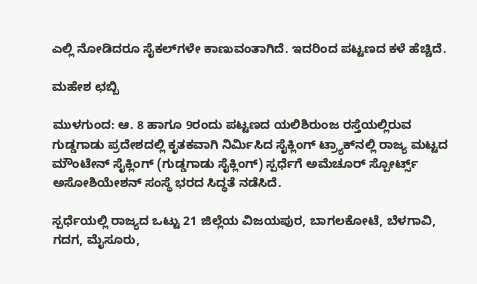ಎಲ್ಲಿ ನೋಡಿದರೂ ಸೈಕಲ್‌ಗಳೇ ಕಾಣುವಂತಾಗಿದೆ. ಇದರಿಂದ ಪಟ್ಟಣದ ಕಳೆ ಹೆಚ್ಚಿದೆ.

ಮಹೇಶ ಛಬ್ಬಿ

ಮುಳಗುಂದ: ಆ. 8 ಹಾಗೂ 9ರಂದು ಪಟ್ಟಣದ ಯಲಿಶಿರುಂಜ ರಸ್ತೆಯಲ್ಲಿರುವ ಗುಡ್ಡಗಾಡು ಪ್ರದೇಶದಲ್ಲಿ ಕೃತಕವಾಗಿ ನಿರ್ಮಿಸಿದ ಸೈಕ್ಲಿಂಗ್ ಟ್ರ್ಯಾಕ್‌ನಲ್ಲಿ ರಾಜ್ಯ ಮಟ್ಟದ ಮೌಂಟೇನ್ ಸೈಕ್ಲಿಂಗ್ (ಗುಡ್ಡಗಾಡು ಸೈಕ್ಲಿಂಗ್) ಸ್ಪರ್ಧೆಗೆ ಅಮೆಚೂರ್ ಸ್ಪೋರ್ಟ್ಸ್‌ ಅಸೋಶಿಯೇಶನ್ ಸಂಸ್ಥೆ ಭರದ ಸಿದ್ಧತೆ ನಡೆಸಿದೆ.

ಸ್ಪರ್ಧೆಯಲ್ಲಿ ರಾಜ್ಯದ ಒಟ್ಟು 21 ಜಿಲ್ಲೆಯ ವಿಜಯಪುರ, ಬಾಗಲಕೋಟೆ, ಬೆಳಗಾವಿ, ಗದಗ, ಮೈಸೂರು,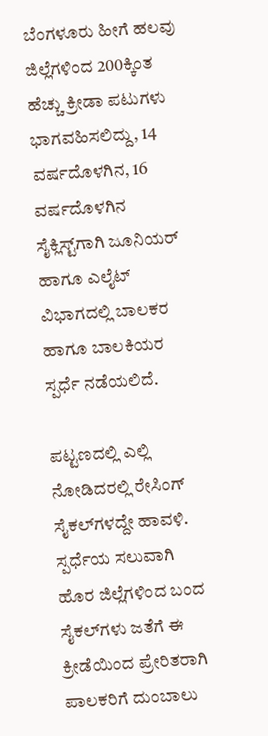ಬೆಂಗಳೂರು ಹೀಗೆ ಹಲವು ಜಿಲ್ಲೆಗಳಿಂದ 200ಕ್ಕಿಂತ ಹೆಚ್ಚು ಕ್ರೀಡಾ ಪಟುಗಳು ಭಾಗವಹಿಸಲಿದ್ದು, 14 ವರ್ಷದೊಳಗಿನ, 16 ವರ್ಷದೊಳಗಿನ ಸೈಕ್ಲಿಸ್ಟ್‌ಗಾಗಿ ಜೂನಿಯರ್‌ ಹಾಗೂ ಎಲೈಟ್ ವಿಭಾಗದಲ್ಲಿ ಬಾಲಕರ ಹಾಗೂ ಬಾಲಕಿಯರ ಸ್ಪರ್ಧೆ ನಡೆಯಲಿದೆ.

ಪಟ್ಟಣದಲ್ಲಿ ಎಲ್ಲಿ ನೋಡಿದರಲ್ಲಿ ರೇಸಿಂಗ್‌ ಸೈಕಲ್‌ಗಳದ್ದೇ ಹಾವಳಿ. ಸ್ಪರ್ಧೆಯ ಸಲುವಾಗಿ ಹೊರ ಜಿಲ್ಲೆಗಳಿಂದ ಬಂದ ಸೈಕಲ್‌ಗಳು ಜತೆಗೆ ಈ ಕ್ರೀಡೆಯಿಂದ ಪ್ರೇರಿತರಾಗಿ ಪಾಲಕರಿಗೆ ದುಂಬಾಲು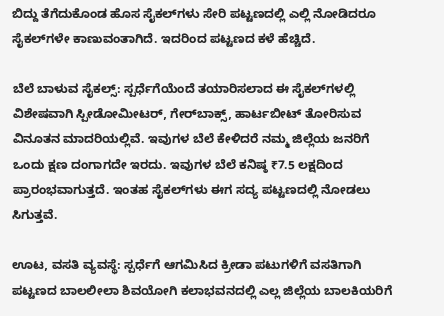ಬಿದ್ದು ತೆಗೆದುಕೊಂಡ ಹೊಸ ಸೈಕಲ್‌ಗಳು ಸೇರಿ ಪಟ್ಟಣದಲ್ಲಿ ಎಲ್ಲಿ ನೋಡಿದರೂ ಸೈಕಲ್‌ಗಳೇ ಕಾಣುವಂತಾಗಿದೆ. ಇದರಿಂದ ಪಟ್ಟಣದ ಕಳೆ ಹೆಚ್ಚಿದೆ.

ಬೆಲೆ ಬಾಳುವ ಸೈಕಲ್ಸ್‌: ಸ್ಪರ್ಧೆಗೆಯೆಂದೆ ತಯಾರಿಸಲಾದ ಈ ಸೈಕಲ್‌ಗಳಲ್ಲಿ ವಿಶೇಷವಾಗಿ ಸ್ಪೀಡೋಮೀಟರ್, ಗೇರ್‌ಬಾಕ್ಸ್‌, ಹಾರ್ಟಬೀಟ್ ತೋರಿಸುವ ವಿನೂತನ ಮಾದರಿಯಲ್ಲಿವೆ. ಇವುಗಳ ಬೆಲೆ ಕೇಳಿದರೆ ನಮ್ಮ ಜಿಲ್ಲೆಯ ಜನರಿಗೆ ಒಂದು ಕ್ಷಣ ದಂಗಾಗದೇ ಇರದು. ಇವುಗಳ ಬೆಲೆ ಕನಿಷ್ಠ ₹7.5 ಲಕ್ಷದಿಂದ ಪ್ರಾರಂಭವಾಗುತ್ತದೆ. ಇಂತಹ ಸೈಕಲ್‌ಗಳು ಈಗ ಸದ್ಯ ಪಟ್ಟಣದಲ್ಲಿ ನೋಡಲು ಸಿಗುತ್ತವೆ.

ಊಟ, ವಸತಿ ವ್ಯವಸ್ಥೆ: ಸ್ಪರ್ಧೆಗೆ ಆಗಮಿಸಿದ ಕ್ರೀಡಾ ಪಟುಗಳಿಗೆ ವಸತಿಗಾಗಿ ಪಟ್ಟಣದ ಬಾಲಲೀಲಾ ಶಿವಯೋಗಿ ಕಲಾಭವನದಲ್ಲಿ ಎಲ್ಲ ಜಿಲ್ಲೆಯ ಬಾಲಕಿಯರಿಗೆ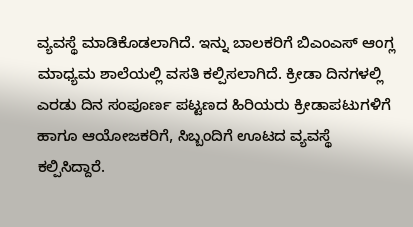ವ್ಯವಸ್ಥೆ ಮಾಡಿಕೊಡಲಾಗಿದೆ. ಇನ್ನು ಬಾಲಕರಿಗೆ ಬಿಎಂಎಸ್ ಆಂಗ್ಲ ಮಾಧ್ಯಮ ಶಾಲೆಯಲ್ಲಿ ವಸತಿ ಕಲ್ಪಿಸಲಾಗಿದೆ. ಕ್ರೀಡಾ ದಿನಗಳಲ್ಲಿ ಎರಡು ದಿನ ಸಂಪೂರ್ಣ ಪಟ್ಟಣದ ಹಿರಿಯರು ಕ್ರೀಡಾಪಟುಗಳಿಗೆ ಹಾಗೂ ಆಯೋಜಕರಿಗೆ, ಸಿಬ್ಬಂದಿಗೆ ಊಟದ ವ್ಯವಸ್ಥೆ ಕಲ್ಪಿಸಿದ್ದಾರೆ.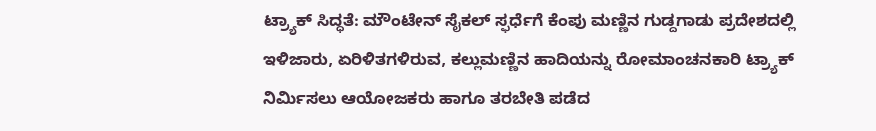ಟ್ರ್ಯಾಕ್‌ ಸಿದ್ಧತೆ: ಮೌಂಟೇನ್‌ ಸೈಕಲ್‌ ಸ್ಫರ್ಧೆಗೆ ಕೆಂಪು ಮಣ್ಣಿನ ಗುಡ್ದಗಾಡು ಪ್ರದೇಶದಲ್ಲಿ ಇಳಿಜಾರು, ಏರಿಳಿತಗಳಿರುವ, ಕಲ್ಲುಮಣ್ಣಿನ ಹಾದಿಯನ್ನು ರೋಮಾಂಚನಕಾರಿ ಟ್ರ್ಯಾಕ್‌ ನಿರ್ಮಿಸಲು ಆಯೋಜಕರು ಹಾಗೂ ತರಬೇತಿ ಪಡೆದ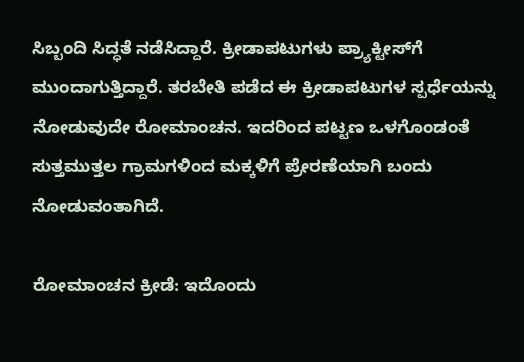ಸಿಬ್ಬಂದಿ ಸಿದ್ಧತೆ ನಡೆಸಿದ್ದಾರೆ. ಕ್ರೀಡಾಪಟುಗಳು ಪ್ರ್ಯಾಕ್ಟೀಸ್‌ಗೆ ಮುಂದಾಗುತ್ತಿದ್ದಾರೆ. ತರಬೇತಿ ಪಡೆದ ಈ ಕ್ರೀಡಾಪಟುಗಳ ಸ್ಪರ್ಧೆಯನ್ನು ನೋಡುವುದೇ ರೋಮಾಂಚನ. ಇದರಿಂದ ಪಟ್ಟಣ ಒಳಗೊಂಡಂತೆ ಸುತ್ತಮುತ್ತಲ ಗ್ರಾಮಗಳಿಂದ ಮಕ್ಕಳಿಗೆ ಪ್ರೇರಣೆಯಾಗಿ ಬಂದು ನೋಡುವಂತಾಗಿದೆ.

ರೋಮಾಂಚನ ಕ್ರೀಡೆ: ಇದೊಂದು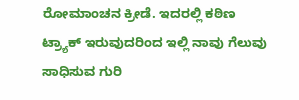ರೋಮಾಂಚನ ಕ್ರೀಡೆ. ಇದರಲ್ಲಿ ಕಠಿಣ ಟ್ರ್ಯಾಕ್ ಇರುವುದರಿಂದ ಇಲ್ಲಿ ನಾವು ಗೆಲುವು ಸಾಧಿಸುವ ಗುರಿ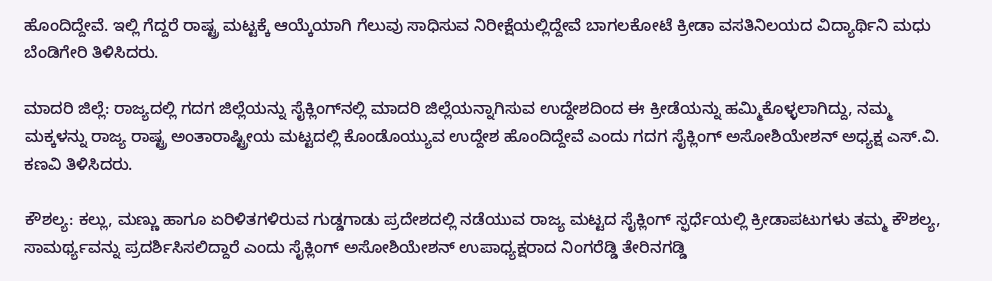ಹೊಂದಿದ್ದೇವೆ. ಇಲ್ಲಿ ಗೆದ್ದರೆ ರಾಷ್ಟ್ರ ಮಟ್ಟಕ್ಕೆ ಆಯ್ಕೆಯಾಗಿ ಗೆಲುವು ಸಾಧಿಸುವ ನಿರೀಕ್ಷೆಯಲ್ಲಿದ್ದೇವೆ ಬಾಗಲಕೋಟೆ ಕ್ರೀಡಾ ವಸತಿನಿಲಯದ ವಿದ್ಯಾರ್ಥಿನಿ ಮಧು ಬೆಂಡಿಗೇರಿ ತಿಳಿಸಿದರು.

ಮಾದರಿ ಜಿಲ್ಲೆ: ರಾಜ್ಯದಲ್ಲಿ ಗದಗ ಜಿಲ್ಲೆಯನ್ನು ಸೈಕ್ಲಿಂಗ್‌ನಲ್ಲಿ ಮಾದರಿ ಜಿಲ್ಲೆಯನ್ನಾಗಿಸುವ ಉದ್ದೇಶದಿಂದ ಈ ಕ್ರೀಡೆಯನ್ನು ಹಮ್ಮಿಕೊಳ್ಳಲಾಗಿದ್ದು, ನಮ್ಮ ಮಕ್ಕಳನ್ನು ರಾಜ್ಯ ರಾಷ್ಟ್ರ ಅಂತಾರಾಷ್ಟ್ರೀಯ ಮಟ್ಟದಲ್ಲಿ ಕೊಂಡೊಯ್ಯುವ ಉದ್ದೇಶ ಹೊಂದಿದ್ದೇವೆ ಎಂದು ಗದಗ ಸೈಕ್ಲಿಂಗ್ ಅಸೋಶಿಯೇಶನ್ ಅಧ್ಯಕ್ಷ ಎಸ್.ವಿ. ಕಣವಿ ತಿಳಿಸಿದರು.

ಕೌಶಲ್ಯ: ಕಲ್ಲು, ಮಣ್ಣು ಹಾಗೂ ಏರಿಳಿತಗಳಿರುವ ಗುಡ್ಡಗಾಡು ಪ್ರದೇಶದಲ್ಲಿ ನಡೆಯುವ ರಾಜ್ಯ ಮಟ್ಟದ ಸೈಕ್ಲಿಂಗ್‌ ಸ್ಫರ್ಧೆಯಲ್ಲಿ ಕ್ರೀಡಾಪಟುಗಳು ತಮ್ಮ ಕೌಶಲ್ಯ, ಸಾಮರ್ಥ್ಯವನ್ನು ಪ್ರದರ್ಶಿಸಿಸಲಿದ್ದಾರೆ ಎಂದು ಸೈಕ್ಲಿಂಗ್ ಅಸೋಶಿಯೇಶನ್ ಉಪಾಧ್ಯಕ್ಷರಾದ ನಿಂಗರೆಡ್ಡಿ ತೇರಿನಗಡ್ಡಿ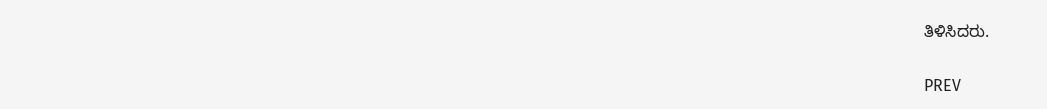ತಿಳಿಸಿದರು.

PREV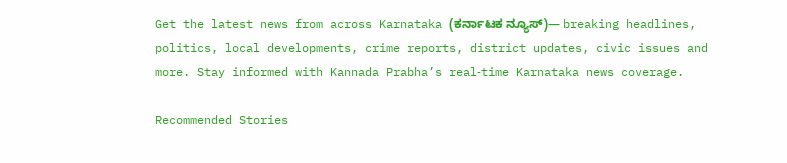Get the latest news from across Karnataka (ಕರ್ನಾಟಕ ನ್ಯೂಸ್)— breaking headlines, politics, local developments, crime reports, district updates, civic issues and more. Stay informed with Kannada Prabha’s real‑time Karnataka news coverage.

Recommended Stories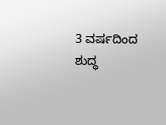3 ವರ್ಷದಿಂದ ಶುದ್ಧ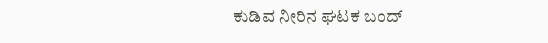ಕುಡಿವ ನೀರಿನ ಘಟಕ ಬಂದ್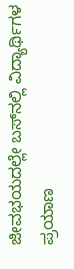ಜೀವಭಯದಲ್ಲೇ ಬಸ್‌ನಲ್ಲಿ ವಿದ್ಯಾರ್ಥಿಗಳ ಪ್ರಯಾಣ